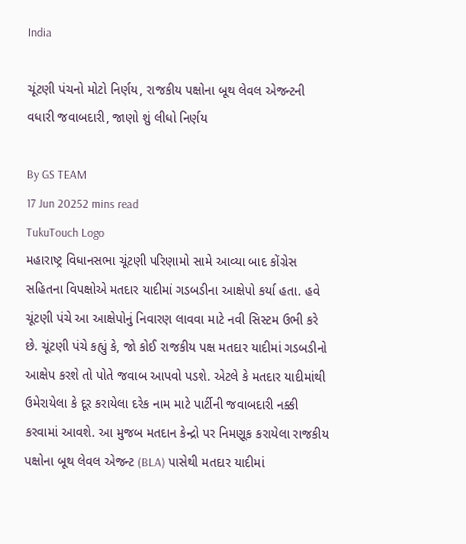India

ચૂંટણી પંચનો મોટો નિર્ણય, રાજકીય પક્ષોના બૂથ લેવલ એજન્ટની વધારી જવાબદારી, જાણો શું લીધો નિર્ણય

By GS TEAM
17 Jun 20252 mins read
TukuTouch Logo
મહારાષ્ટ્ર વિધાનસભા ચૂંટણી પરિણામો સામે આવ્યા બાદ કોંગ્રેસ સહિતના વિપક્ષોએ મતદાર યાદીમાં ગડબડીના આક્ષેપો કર્યા હતા. હવે ચૂંટણી પંચે આ આક્ષેપોનું નિવારણ લાવવા માટે નવી સિસ્ટમ ઉભી કરે છે. ચૂંટણી પંચે કહ્યું કે, જો કોઈ રાજકીય પક્ષ મતદાર યાદીમાં ગડબડીનો આક્ષેપ કરશે તો પોતે જવાબ આપવો પડશે. એટલે કે મતદાર યાદીમાંથી ઉમેરાયેલા કે દૂર કરાયેલા દરેક નામ માટે પાર્ટીની જવાબદારી નક્કી કરવામાં આવશે. આ મુજબ મતદાન કેન્દ્રો પર નિમણૂક કરાયેલા રાજકીય પક્ષોના બૂથ લેવલ એજન્ટ (BLA) પાસેથી મતદાર યાદીમાં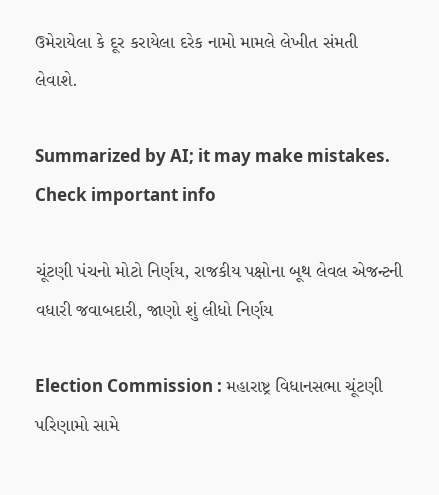ઉમેરાયેલા કે દૂર કરાયેલા દરેક નામો મામલે લેખીત સંમતી લેવાશે.

Summarized by AI; it may make mistakes. Check important info

ચૂંટણી પંચનો મોટો નિર્ણય, રાજકીય પક્ષોના બૂથ લેવલ એજન્ટની વધારી જવાબદારી, જાણો શું લીધો નિર્ણય

Election Commission : મહારાષ્ટ્ર વિધાનસભા ચૂંટણી પરિણામો સામે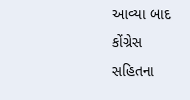આવ્યા બાદ કોંગ્રેસ સહિતના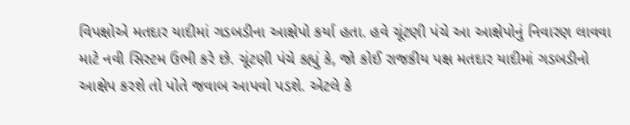વિપક્ષોએ મતદાર યાદીમાં ગડબડીના આક્ષેપો કર્યા હતા. હવે ચૂંટણી પંચે આ આક્ષેપોનું નિવારણ લાવવા માટે નવી સિસ્ટમ ઉભી કરે છે. ચૂંટણી પંચે કહ્યું કે, જો કોઈ રાજકીય પક્ષ મતદાર યાદીમાં ગડબડીનો આક્ષેપ કરશે તો પોતે જવાબ આપવો પડશે. એટલે કે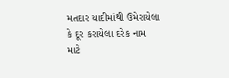મતદાર યાદીમાંથી ઉમેરાયેલા કે દૂર કરાયેલા દરેક નામ માટે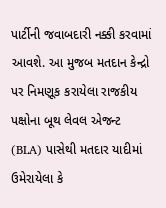પાર્ટીની જવાબદારી નક્કી કરવામાં આવશે. આ મુજબ મતદાન કેન્દ્રો પર નિમણૂક કરાયેલા રાજકીય પક્ષોના બૂથ લેવલ એજન્ટ (BLA) પાસેથી મતદાર યાદીમાં ઉમેરાયેલા કે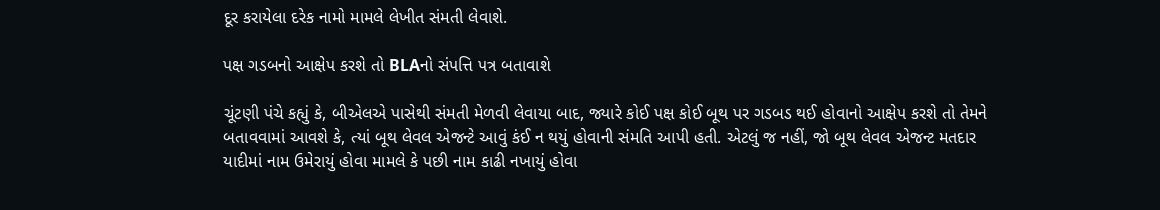દૂર કરાયેલા દરેક નામો મામલે લેખીત સંમતી લેવાશે.

પક્ષ ગડબનો આક્ષેપ કરશે તો BLAનો સંપત્તિ પત્ર બતાવાશે

ચૂંટણી પંચે કહ્યું કે, બીએલએ પાસેથી સંમતી મેળવી લેવાયા બાદ, જ્યારે કોઈ પક્ષ કોઈ બૂથ પર ગડબડ થઈ હોવાનો આક્ષેપ કરશે તો તેમને બતાવવામાં આવશે કે, ત્યાં બૂથ લેવલ એજન્ટે આવું કંઈ ન થયું હોવાની સંમતિ આપી હતી. એટલું જ નહીં, જો બૂથ લેવલ એજન્ટ મતદાર યાદીમાં નામ ઉમેરાયું હોવા મામલે કે પછી નામ કાઢી નખાયું હોવા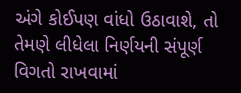અંગે કોઈપણ વાંધો ઉઠાવાશે, તો તેમણે લીધેલા નિર્ણયની સંપૂર્ણ વિગતો રાખવામાં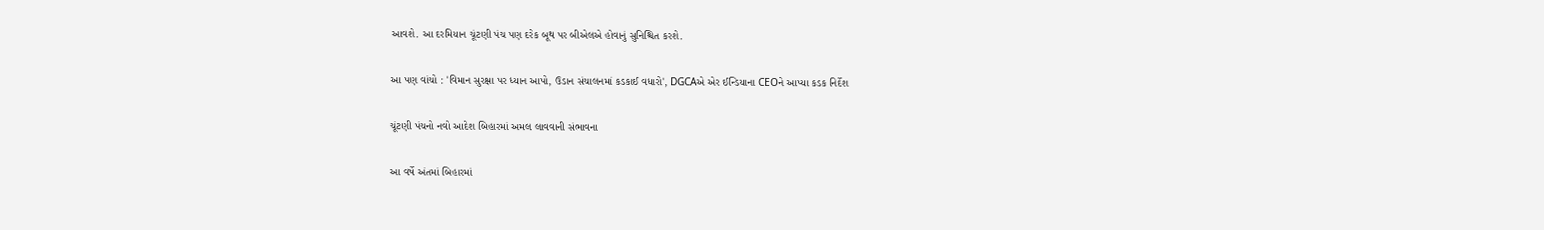આવશે. આ દરમિયાન ચૂંટણી પંચ પણ દરેક બૂથ પર બીએલએ હોવાનું સુનિશ્ચિત કરશે.

આ પણ વાંચો : 'વિમાન સુરક્ષા પર ધ્યાન આપો, ઉડાન સંચાલનમાં કડકાઈ વધારો', DGCAએ એર ઈન્ડિયાના CEOને આપ્યા કડક નિર્દેશ

ચૂંટણી પંચનો નવો આદેશ બિહારમાં અમલ લાવવાની સંભાવના

આ વર્ષે અંતમાં બિહારમાં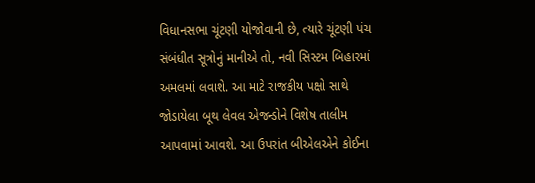વિધાનસભા ચૂંટણી યોજોવાની છે, ત્યારે ચૂંટણી પંચ સંબંધીત સૂત્રોનું માનીએ તો, નવી સિસ્ટમ બિહારમાં અમલમાં લવાશે. આ માટે રાજકીય પક્ષો સાથે જોડાયેલા બૂથ લેવલ એજન્ડોને વિશેષ તાલીમ આપવામાં આવશે. આ ઉપરાંત બીએલએને કોઈના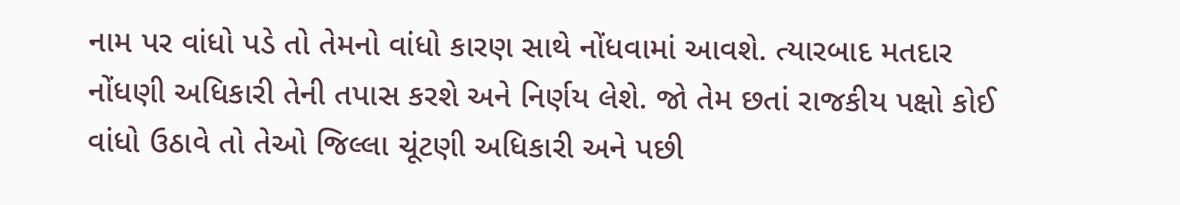નામ પર વાંધો પડે તો તેમનો વાંધો કારણ સાથે નોંધવામાં આવશે. ત્યારબાદ મતદાર નોંધણી અધિકારી તેની તપાસ કરશે અને નિર્ણય લેશે. જો તેમ છતાં રાજકીય પક્ષો કોઈ વાંધો ઉઠાવે તો તેઓ જિલ્લા ચૂંટણી અધિકારી અને પછી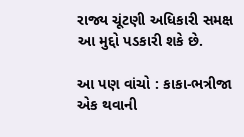રાજ્ય ચૂંટણી અધિકારી સમક્ષ આ મુદ્દો પડકારી શકે છે.

આ પણ વાંચો : કાકા-ભત્રીજા એક થવાની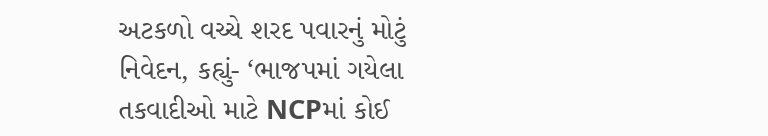અટકળો વચ્ચે શરદ પવારનું મોટું નિવેદન, કહ્યું- ‘ભાજપમાં ગયેલા તકવાદીઓ માટે NCPમાં કોઈ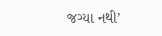જગ્યા નથી’